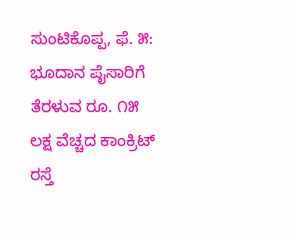ಸುಂಟಿಕೊಪ್ಪ, ಫೆ. ೫: ಭೂದಾನ ಪೈಸಾರಿಗೆ ತೆರಳುವ ರೂ. ೧೫ ಲಕ್ಷ ವೆಚ್ಚದ ಕಾಂಕ್ರಿಟ್ ರಸ್ತೆ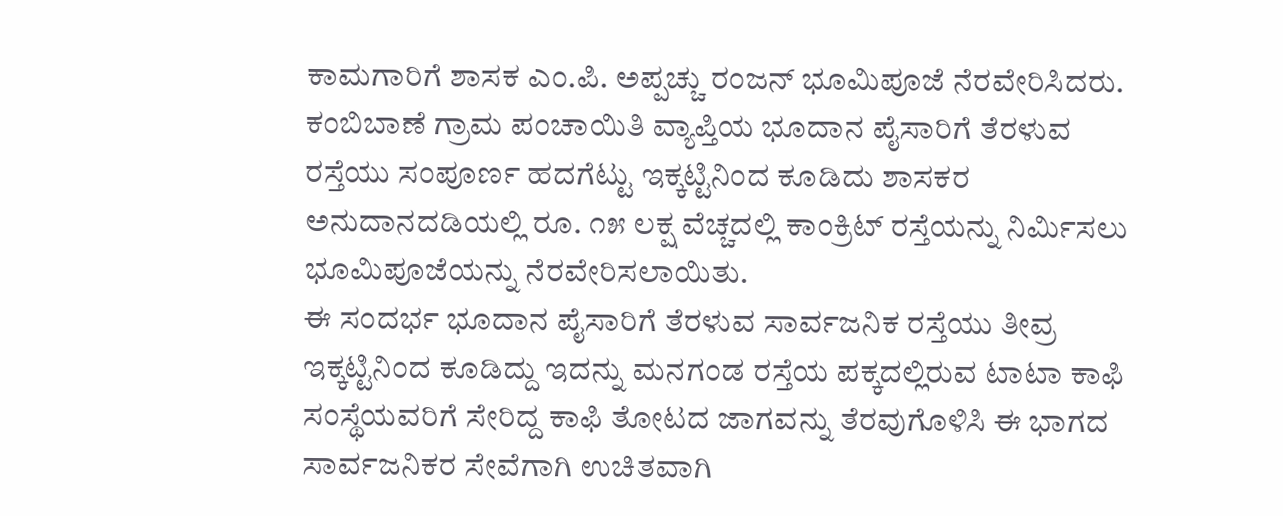ಕಾಮಗಾರಿಗೆ ಶಾಸಕ ಎಂ.ಪಿ. ಅಪ್ಪಚ್ಚು ರಂಜನ್ ಭೂಮಿಪೂಜೆ ನೆರವೇರಿಸಿದರು.
ಕಂಬಿಬಾಣೆ ಗ್ರಾಮ ಪಂಚಾಯಿತಿ ವ್ಯಾಪ್ತಿಯ ಭೂದಾನ ಪೈಸಾರಿಗೆ ತೆರಳುವ ರಸ್ತೆಯು ಸಂಪೂರ್ಣ ಹದಗೆಟ್ಟು ಇಕ್ಕಟ್ಟಿನಿಂದ ಕೂಡಿದು ಶಾಸಕರ ಅನುದಾನದಡಿಯಲ್ಲಿ ರೂ. ೧೫ ಲಕ್ಷ ವೆಚ್ಚದಲ್ಲಿ ಕಾಂಕ್ರಿಟ್ ರಸ್ತೆಯನ್ನು ನಿರ್ಮಿಸಲು ಭೂಮಿಪೂಜೆಯನ್ನು ನೆರವೇರಿಸಲಾಯಿತು.
ಈ ಸಂದರ್ಭ ಭೂದಾನ ಪೈಸಾರಿಗೆ ತೆರಳುವ ಸಾರ್ವಜನಿಕ ರಸ್ತೆಯು ತೀವ್ರ ಇಕ್ಕಟ್ಟಿನಿಂದ ಕೂಡಿದ್ದು ಇದನ್ನು ಮನಗಂಡ ರಸ್ತೆಯ ಪಕ್ಕದಲ್ಲಿರುವ ಟಾಟಾ ಕಾಫಿ ಸಂಸ್ಥೆಯವರಿಗೆ ಸೇರಿದ್ದ ಕಾಫಿ ತೋಟದ ಜಾಗವನ್ನು ತೆರವುಗೊಳಿಸಿ ಈ ಭಾಗದ ಸಾರ್ವಜನಿಕರ ಸೇವೆಗಾಗಿ ಉಚಿತವಾಗಿ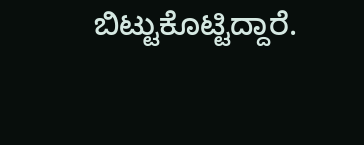ಬಿಟ್ಟುಕೊಟ್ಟಿದ್ದಾರೆ.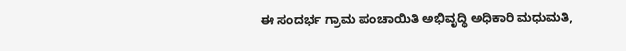ಈ ಸಂದರ್ಭ ಗ್ರಾಮ ಪಂಚಾಯಿತಿ ಅಭಿವೃದ್ಧಿ ಅಧಿಕಾರಿ ಮಧುಮತಿ,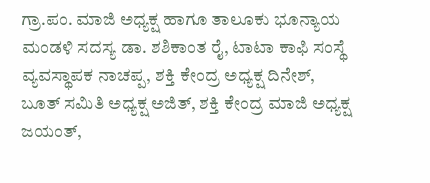ಗ್ರಾ.ಪಂ. ಮಾಜಿ ಅಧ್ಯಕ್ಷ ಹಾಗೂ ತಾಲೂಕು ಭೂನ್ಯಾಯ ಮಂಡಳಿ ಸದಸ್ಯ ಡಾ. ಶಶಿಕಾಂತ ರೈ, ಟಾಟಾ ಕಾಫಿ ಸಂಸ್ಥೆ ವ್ಯವಸ್ಥಾಪಕ ನಾಚಪ್ಪ, ಶಕ್ತಿ ಕೇಂದ್ರ ಅಧ್ಯಕ್ಷ ದಿನೇಶ್, ಬೂತ್ ಸಮಿತಿ ಅಧ್ಯಕ್ಷ ಅಜಿತ್, ಶಕ್ತಿ ಕೇಂದ್ರ ಮಾಜಿ ಅಧ್ಯಕ್ಷ ಜಯಂತ್,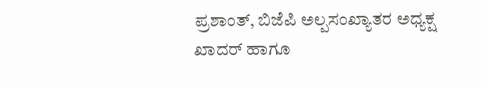ಪ್ರಶಾಂತ್, ಬಿಜೆಪಿ ಅಲ್ಪಸಂಖ್ಯಾತರ ಅಧ್ಯಕ್ಷ ಖಾದರ್ ಹಾಗೂ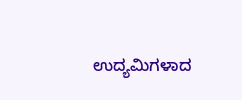ಉದ್ಯಮಿಗಳಾದ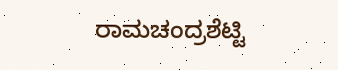ರಾಮಚಂದ್ರಶೆಟ್ಟಿ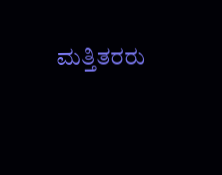ಮತ್ತಿತರರು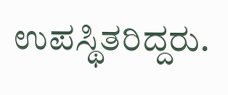ಉಪಸ್ಥಿತರಿದ್ದರು.